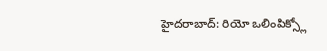హైదరాబాద్: రియో ఒలింపిక్స్లో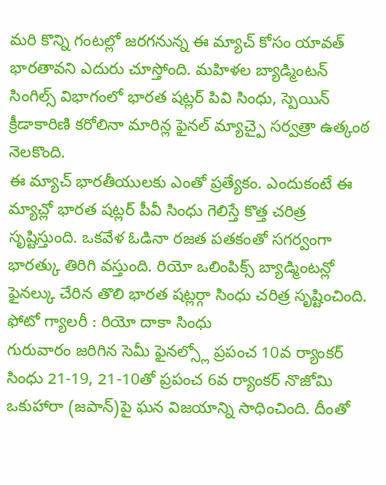మరి కొన్ని గంటల్లో జరగనున్న ఈ మ్యాచ్ కోసం యావత్ భారతావని ఎదురు చూస్తోంది. మహిళల బ్యాడ్మింటన్ సింగిల్స్ విభాగంలో భారత షట్లర్ పివి సింధు, స్పెయిన్ క్రీడాకారిణి కరోలినా మారిన్ల ఫైనల్ మ్యాచ్పై సర్వత్రా ఉత్కంఠ నెలకొంది.
ఈ మ్యాచ్ భారతీయులకు ఎంతో ప్రత్యేకం. ఎందుకంటే ఈ మ్యాచ్లో భారత షట్లర్ పీవీ సింధు గెలిస్తే కొత్త చరిత్ర సృష్టిస్తుంది. ఒకవేళ ఓడినా రజత పతకంతో సగర్వంగా భారత్కు తిరిగి వస్తుంది. రియో ఒలింపిక్స్ బ్యాడ్మింటన్లో ఫైనల్కు చేరిన తొలి భారత షట్లర్గా సింధు చరిత్ర సృష్టించింది.
ఫోటో గ్యాలరీ : రియో దాకా సింధు
గురువారం జరిగిన సెమీ ఫైనల్స్లో ప్రపంచ 10వ ర్యాంకర్ సింధు 21-19, 21-10తో ప్రపంచ 6వ ర్యాంకర్ నొజోమి ఒకుహారా (జపాన్)పై ఘన విజయాన్ని సాధించింది. దీంతో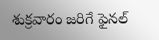శుక్రవారం జరిగే ఫైనల్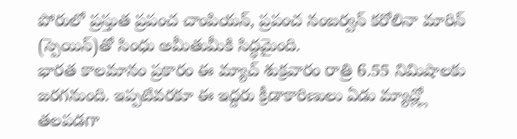పోరులో ప్రస్తుత ప్రపంచ చాంపియన్, ప్రపంచ నంబర్వన్ కరోలినా మారిన్ (స్పెయిన్)తో సింధు అమీతుమీకి సిద్ధమైంది.
భారత కాలమానం ప్రకారం ఈ మ్యాచ్ శుక్రవారం రాత్రి 6.55 నిమిషాలకు జరగనుంది. ఇప్పటివరకూ ఈ ఇద్దరు క్రీడాకారిణులు ఏడు మ్యాచ్ల్లో తలపడగా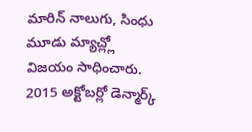మారిన్ నాలుగు, సింధు మూడు మ్యాచ్ల్లో విజయం సాధించారు. 2015 అక్టోబర్లో డెన్మార్క్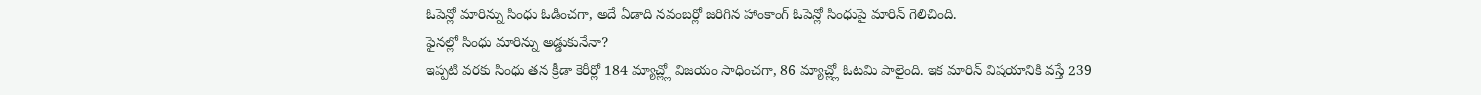ఓపెన్లో మారిన్ను సింధు ఓడించగా, అదే ఏడాది నవంబర్లో జరిగిన హాంకాంగ్ ఓపెన్లో సింధుపై మారిన్ గెలిచింది.
ఫైనల్లో సింధు మారిన్ను అడ్డుకునేనా?
ఇప్పటి వరకు సింధు తన క్రీడా కెరీర్లో 184 మ్యాచ్ల్లో విజయం సాధించగా, 86 మ్యాచ్ల్లో ఓటమి పాలైంది. ఇక మారిన్ విషయానికి వస్తే 239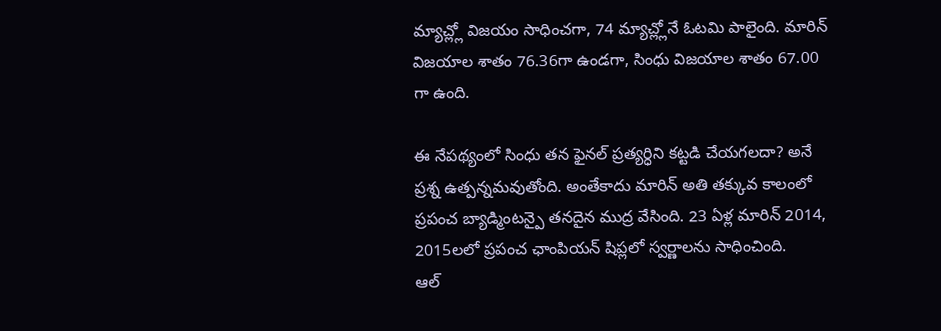మ్యాచ్ల్లో విజయం సాధించగా, 74 మ్యాచ్ల్లోనే ఓటమి పాలైంది. మారిన్ విజయాల శాతం 76.36గా ఉండగా, సింధు విజయాల శాతం 67.00 గా ఉంది.

ఈ నేపథ్యంలో సింధు తన ఫైనల్ ప్రత్యర్ధిని కట్టడి చేయగలదా? అనే ప్రశ్న ఉత్పన్నమవుతోంది. అంతేకాదు మారిన్ అతి తక్కువ కాలంలో ప్రపంచ బ్యాడ్మింటన్పై తనదైన ముద్ర వేసింది. 23 ఏళ్ల మారిన్ 2014, 2015లలో ప్రపంచ ఛాంపియన్ షిప్లలో స్వర్ణాలను సాధించింది.
ఆల్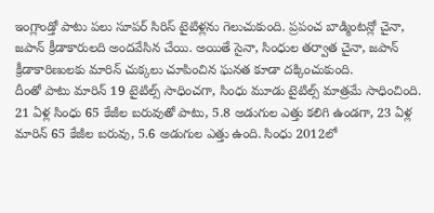ఇంగ్లాండ్తో పాటు పలు సూపర్ సిరిస్ టైటిళ్లను గెలుచుకుంది. ప్రపంచ బాడ్మింటన్లో చైనా, జపాన్ క్రీడాకారులది అందవేసిన చేయి. అయితే సైనా, సింధుల తర్వాత చైనా, జపాన్ క్రీడాకారిణులకు మారిన్ చుక్కలు చూపించిన ఘనత కూడా దక్కించుకుంది.
దీంతో పాటు మారిన్ 19 టైటిల్స్ సాధించగా, సింధు మూడు టైటిల్స్ మాత్రమే సాధించింది. 21 ఏళ్ల సింధు 65 కేజీల బరువుతో పాటు, 5.8 అడుగుల ఎత్తు కలిగి ఉండగా, 23 ఏళ్ల మారిన్ 65 కేజీల బరువు, 5.6 అడుగుల ఎత్తు ఉంది. సింధు 2012లో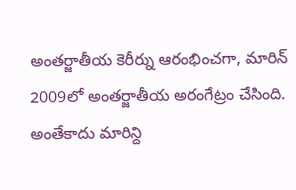అంతర్జాతీయ కెరీర్ను ఆరంభించగా, మారిన్ 2009లో అంతర్జాతీయ అరంగేట్రం చేసింది.
అంతేకాదు మారిన్ది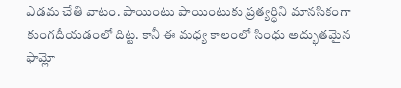ఎడమ చేతి వాటం. పాయింటు పాయింటుకు ప్రత్యర్ధిని మానసికంగా కుంగదీయడంలో దిట్ట. కానీ ఈ మధ్య కాలంలో సింధు అద్భుతమైన ఫామ్లో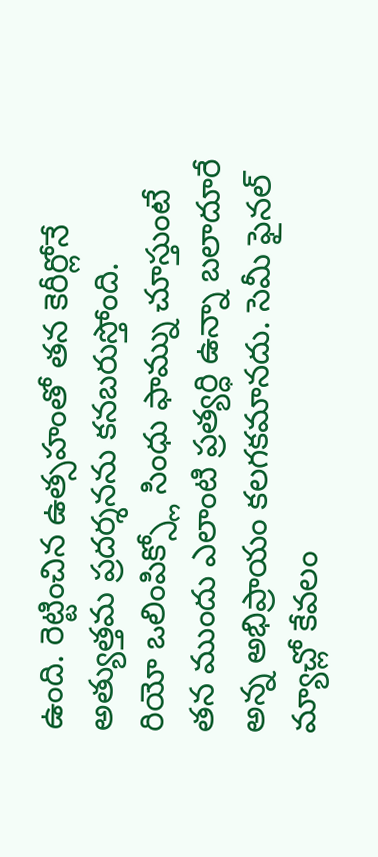ఉంది. రెట్టించిన ఉత్సహంతో తన కెరీర్లోనే అత్యుత్తమ ప్రదర్శనను కనబరుస్తోంది.
రియో ఒలింపిక్స్లో సింధు ఫామ్ను చూస్తుంటే తన ముందు ఎలాంటి ప్రత్యర్ధి ఉన్నా బలాదూరే అన్న అభిప్రాయం కలగకమానదు. సెమీ ఫైనల్ మ్యాచ్లో కేవలం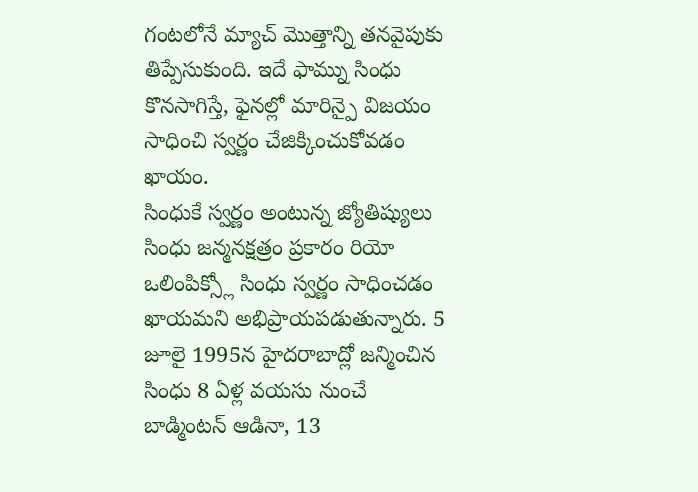గంటలోనే మ్యాచ్ మొత్తాన్ని తనవైపుకు తిప్పేసుకుంది. ఇదే ఫామ్ను సింధు కొనసాగిస్తే, ఫైనల్లో మారిన్పై విజయం సాధించి స్వర్ణం చేజిక్కించుకోవడం ఖాయం.
సింధుకే స్వర్ణం అంటున్న జ్యోతిష్యులు
సింధు జన్మనక్షత్రం ప్రకారం రియో ఒలింపిక్స్లో సింధు స్వర్ణం సాధించడం ఖాయమని అభిప్రాయపడుతున్నారు. 5 జూలై 1995న హైదరాబాద్లో జన్మించిన సింధు 8 ఏళ్ల వయసు నుంచే బాడ్మింటన్ ఆడినా, 13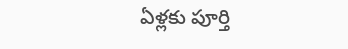ఏళ్లకు పూర్తి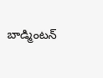బాడ్మింటన్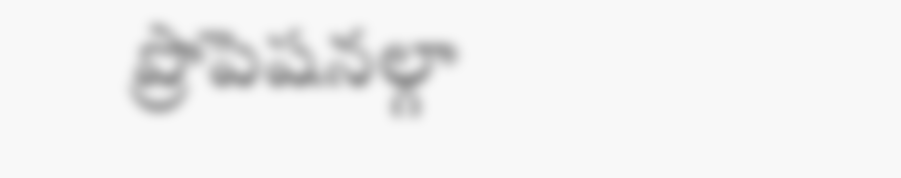ప్రొపెషనల్గా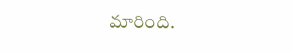మారింది.